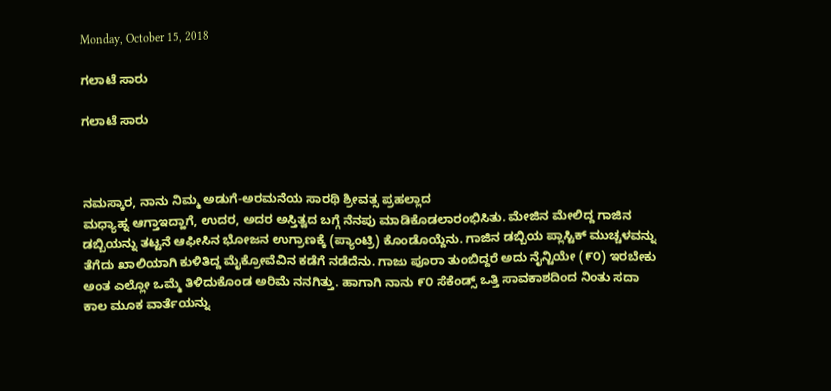Monday, October 15, 2018

ಗಲಾಟೆ ಸಾರು

ಗಲಾಟೆ ಸಾರು



ನಮಸ್ಕಾರ, ನಾನು ನಿಮ್ಮ ಅಡುಗೆ-ಅರಮನೆಯ ಸಾರಥಿ ಶ್ರೀವತ್ಸ ಪ್ರಹಲ್ಲಾದ
ಮಧ್ಯಾಹ್ನ ಆಗ್ತಾಇದ್ಹಾಗೆ, ಉದರ, ಅದರ ಅಸ್ತಿತ್ವದ ಬಗ್ಗೆ ನೆನಪು ಮಾಡಿಕೊಡಲಾರಂಭಿಸಿತು. ಮೇಜಿನ ಮೇಲಿದ್ದ ಗಾಜಿನ ಡಬ್ಬಿಯನ್ನು ತಟ್ಟನೆ ಆಫೀಸಿನ ಭೋಜನ ಉಗ್ರಾಣಕ್ಕೆ (ಪ್ಯಾಂಟ್ರಿ) ಕೊಂಡೊಯ್ದೆನು. ಗಾಜಿನ ಡಬ್ಬಿಯ ಪ್ಲಾಸ್ಟಿಕ್ ಮುಚ್ಚಳವನ್ನು ತೆಗೆದು ಖಾಲಿಯಾಗಿ ಕುಳಿತಿದ್ದ ಮೈಕ್ರೋವೆವಿನ ಕಡೆಗೆ ನಡೆದೆನು. ಗಾಜು ಪೂರಾ ತುಂಬಿದ್ದರೆ ಅದು ನೈನ್ಟಿಯೇ (೯೦) ಇರಬೇಕು ಅಂತ ಎಲ್ಲೋ ಒಮ್ಮೆ ತಿಳಿದುಕೊಂಡ ಅರಿಮೆ ನನಗಿತ್ತು. ಹಾಗಾಗಿ ನಾನು ೯೦ ಸೆಕೆಂಡ್ಸ್ ಒತ್ತಿ ಸಾವಕಾಶದಿಂದ ನಿಂತು ಸದಾ ಕಾಲ ಮೂಕ ವಾರ್ತೆಯನ್ನು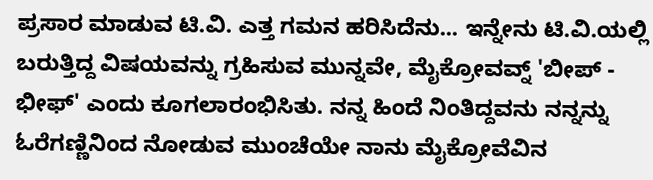ಪ್ರಸಾರ ಮಾಡುವ ಟಿ.ವಿ. ಎತ್ತ ಗಮನ ಹರಿಸಿದೆನು... ಇನ್ನೇನು ಟಿ.ವಿ.ಯಲ್ಲಿ ಬರುತ್ತಿದ್ದ ವಿಷಯವನ್ನು ಗ್ರಹಿಸುವ ಮುನ್ನವೇ, ಮೈಕ್ರೋವವ್ನ್ 'ಬೀಪ್ - ಭೀಫ್' ಎಂದು ಕೂಗಲಾರಂಭಿಸಿತು. ನನ್ನ ಹಿಂದೆ ನಿಂತಿದ್ದವನು ನನ್ನನ್ನು ಓರೆಗಣ್ಣಿನಿಂದ ನೋಡುವ ಮುಂಚೆಯೇ ನಾನು ಮೈಕ್ರೋವೆವಿನ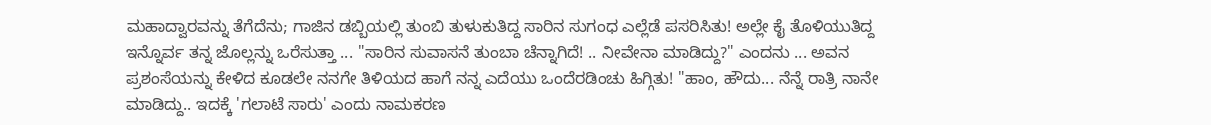ಮಹಾದ್ವಾರವನ್ನು ತೆಗೆದೆನು; ಗಾಜಿನ ಡಬ್ಬಿಯಲ್ಲಿ ತುಂಬಿ ತುಳುಕುತಿದ್ದ ಸಾರಿನ ಸುಗಂಧ ಎಲ್ಲೆಡೆ ಪಸರಿಸಿತು! ಅಲ್ಲೇ ಕೈ ತೊಳಿಯುತಿದ್ದ ಇನ್ನೊರ್ವ ತನ್ನ ಜೊಲ್ಲನ್ನು ಒರೆಸುತ್ತಾ ... "ಸಾರಿನ ಸುವಾಸನೆ ತುಂಬಾ ಚೆನ್ನಾಗಿದೆ! .. ನೀವೇನಾ ಮಾಡಿದ್ದು?" ಎಂದನು ... ಅವನ ಪ್ರಶಂಸೆಯನ್ನು ಕೇಳಿದ ಕೂಡಲೇ ನನಗೇ ತಿಳಿಯದ ಹಾಗೆ ನನ್ನ ಎದೆಯು ಒಂದೆರಡಿಂಚು ಹಿಗ್ಗಿತು! "ಹಾಂ, ಹೌದು... ನೆನ್ನೆ ರಾತ್ರಿ ನಾನೇ ಮಾಡಿದ್ದು.. ಇದಕ್ಕೆ 'ಗಲಾಟೆ ಸಾರು' ಎಂದು ನಾಮಕರಣ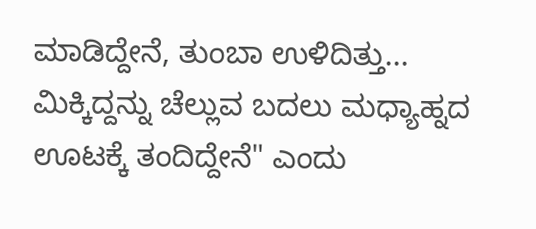ಮಾಡಿದ್ದೇನೆ, ತುಂಬಾ ಉಳಿದಿತ್ತು... ಮಿಕ್ಕಿದ್ದನ್ನು ಚೆಲ್ಲುವ ಬದಲು ಮಧ್ಯಾಹ್ನದ ಊಟಕ್ಕೆ ತಂದಿದ್ದೇನೆ" ಎಂದು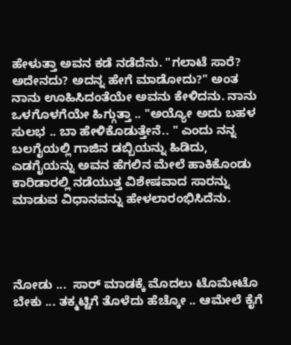ಹೇಳುತ್ತಾ ಅವನ ಕಡೆ ನಡೆದೆನು. "ಗಲಾಟೆ ಸಾರೆ? ಅದೇನದು? ಅದನ್ನ ಹೇಗೆ ಮಾಡೋದು?" ಅಂತ ನಾನು ಊಹಿಸಿದಂತೆಯೇ ಅವನು ಕೇಳಿದನು. ನಾನು ಒಳಗೊಳಗೆಯೇ ಹಿಗ್ಗುತ್ತಾ .. "ಅಯ್ಯೋ ಅದು ಬಹಳ ಸುಲಭ .. ಬಾ ಹೇಳಿಕೊಡುತ್ತೇನೆ.. " ಎಂದು ನನ್ನ ಬಲಗೈಯಲ್ಲಿ ಗಾಜಿನ ಡಬ್ಬಿಯನ್ನು ಹಿಡಿದು, ಎಡಗೈಯನ್ನು ಅವನ ಹೆಗಲಿನ ಮೇಲೆ ಹಾಕಿಕೊಂಡು ಕಾರಿಡಾರಲ್ಲಿ ನಡೆಯುತ್ತ ವಿಶೇಷವಾದ ಸಾರನ್ನು ಮಾಡುವ ವಿಧಾನವನ್ನು ಹೇಳಲಾರಂಭಿಸಿದೆನು.




ನೋಡು ...  ಸಾರ್ ಮಾಡಕ್ಕೆ ಮೊದಲು ಟೊಮೇಟೊ ಬೇಕು ... ತಕ್ಮಟ್ಟಿಗೆ ತೊಳೆದು ಹೆಚ್ಕೋ .. ಆಮೇಲೆ ಕೈಗೆ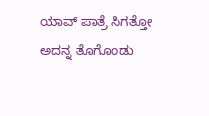ಯಾವ್ ಪಾತ್ರೆ ಸಿಗತ್ತೋ ಅದನ್ನ ತೊಗೊಂಡು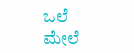ಒಲೆ ಮೇಲೆ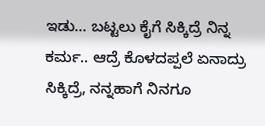ಇಡು... ಬಟ್ಟಲು ಕೈಗೆ ಸಿಕ್ಕಿದ್ರೆ ನಿನ್ನ ಕರ್ಮ.. ಆದ್ರೆ ಕೊಳದಪ್ಪಲೆ ಏನಾದ್ರು ಸಿಕ್ಕಿದ್ರೆ, ನನ್ನಹಾಗೆ ನಿನಗೂ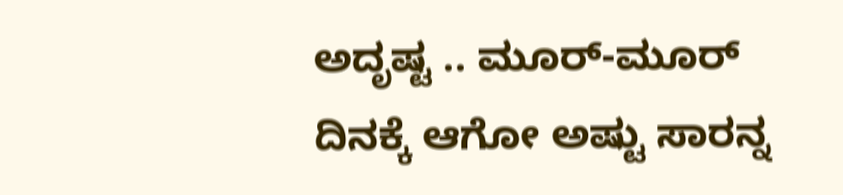ಅದೃಷ್ಟ .. ಮೂರ್-ಮೂರ್ ದಿನಕ್ಕೆ ಆಗೋ ಅಷ್ಟು ಸಾರನ್ನ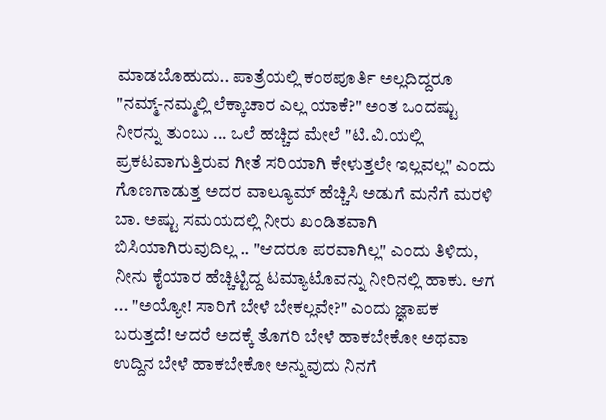ಮಾಡಬೊಹುದು.. ಪಾತ್ರೆಯಲ್ಲಿ ಕಂಠಪೂರ್ತಿ ಅಲ್ಲದಿದ್ದರೂ "ನಮ್ಮ್-ನಮ್ಮಲ್ಲಿ ಲೆಕ್ಕಾಚಾರ ಎಲ್ಲ ಯಾಕೆ?" ಅಂತ ಒಂದಷ್ಟು ನೀರನ್ನು ತುಂಬು ... ಒಲೆ ಹಚ್ಚಿದ ಮೇಲೆ "ಟಿ.ವಿ.ಯಲ್ಲಿ ಪ್ರಕಟವಾಗುತ್ತಿರುವ ಗೀತೆ ಸರಿಯಾಗಿ ಕೇಳುತ್ತಲೇ ಇಲ್ಲವಲ್ಲ" ಎಂದು ಗೊಣಗಾಡುತ್ತ ಅದರ ವಾಲ್ಯೂಮ್ ಹೆಚ್ಚಿಸಿ ಅಡುಗೆ ಮನೆಗೆ ಮರಳಿ ಬಾ. ಅಷ್ಟು ಸಮಯದಲ್ಲಿ ನೀರು ಖಂಡಿತವಾಗಿ ಬಿಸಿಯಾಗಿರುವುದಿಲ್ಲ .. "ಆದರೂ ಪರವಾಗಿಲ್ಲ" ಎಂದು ತಿಳಿದು, ನೀನು ಕೈಯಾರ ಹೆಚ್ಚಿಟ್ಟಿದ್ದ ಟಮ್ಯಾಟೊವನ್ನು ನೀರಿನಲ್ಲಿ ಹಾಕು. ಆಗ ... "ಅಯ್ಯೋ! ಸಾರಿಗೆ ಬೇಳೆ ಬೇಕಲ್ಲವೇ?" ಎಂದು ಜ್ಞಾಪಕ ಬರುತ್ತದೆ! ಆದರೆ ಅದಕ್ಕೆ ತೊಗರಿ ಬೇಳೆ ಹಾಕಬೇಕೋ ಅಥವಾ ಉದ್ದಿನ ಬೇಳೆ ಹಾಕಬೇಕೋ ಅನ್ನುವುದು ನಿನಗೆ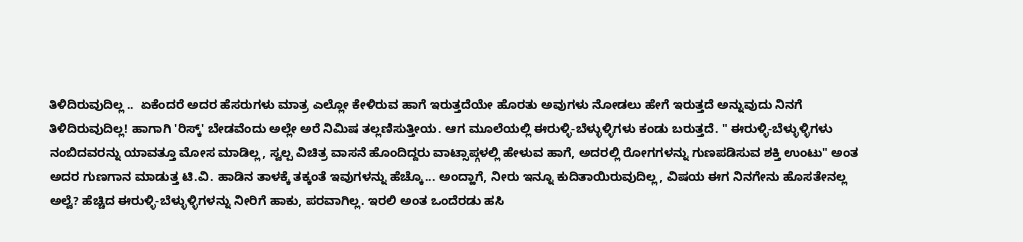ತಿಳಿದಿರುವುದಿಲ್ಲ ..  ಏಕೆಂದರೆ ಅದರ ಹೆಸರುಗಳು ಮಾತ್ರ ಎಲ್ಲೋ ಕೇಳಿರುವ ಹಾಗೆ ಇರುತ್ತದೆಯೇ ಹೊರತು ಅವುಗಳು ನೋಡಲು ಹೇಗೆ ಇರುತ್ತದೆ ಅನ್ನುವುದು ನಿನಗೆ ತಿಳಿದಿರುವುದಿಲ್ಲ! ಹಾಗಾಗಿ 'ರಿಸ್ಕ್' ಬೇಡವೆಂದು ಅಲ್ಲೇ ಅರೆ ನಿಮಿಷ ತಲ್ಲಣಿಸುತ್ತೀಯ. ಆಗ ಮೂಲೆಯಲ್ಲಿ ಈರುಳ್ಳಿ-ಬೆಳ್ಳುಳ್ಳಿಗಳು ಕಂಡು ಬರುತ್ತದೆ. " ಈರುಳ್ಳಿ-ಬೆಳ್ಳುಳ್ಳಿಗಳು ನಂಬಿದವರನ್ನು ಯಾವತ್ತೂ ಮೋಸ ಮಾಡಿಲ್ಲ, ಸ್ವಲ್ಪ ವಿಚಿತ್ರ ವಾಸನೆ ಹೊಂದಿದ್ದರು ವಾಟ್ಸಾಪ್ಗಳಲ್ಲಿ ಹೇಳುವ ಹಾಗೆ, ಅದರಲ್ಲಿ ರೋಗಗಳನ್ನು ಗುಣಪಡಿಸುವ ಶಕ್ತಿ ಉಂಟು" ಅಂತ ಅದರ ಗುಣಗಾನ ಮಾಡುತ್ತ ಟಿ.ವಿ. ಹಾಡಿನ ತಾಳಕ್ಕೆ ತಕ್ಕಂತೆ ಇವುಗಳನ್ನು ಹೆಚ್ಕೊ... ಅಂದ್ಹಾಗೆ, ನೀರು ಇನ್ನೂ ಕುದಿತಾಯಿರುವುದಿಲ್ಲ, ವಿಷಯ ಈಗ ನಿನಗೇನು ಹೊಸತೇನಲ್ಲ ಅಲ್ವೆ? ಹೆಚ್ಚಿದ ಈರುಳ್ಳಿ-ಬೆಳ್ಳುಳ್ಳಿಗಳನ್ನು ನೀರಿಗೆ ಹಾಕು, ಪರವಾಗಿಲ್ಲ. ಇರಲಿ ಅಂತ ಒಂದೆರಡು ಹಸಿ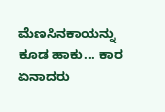ಮೆಣಸಿನಕಾಯನ್ನು ಕೂಡ ಹಾಕು... ಕಾರ ಏನಾದರು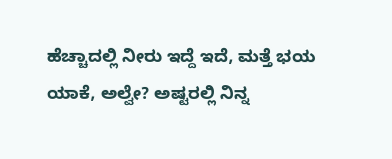ಹೆಚ್ಚಾದಲ್ಲಿ ನೀರು ಇದ್ದೆ ಇದೆ, ಮತ್ತೆ ಭಯ ಯಾಕೆ, ಅಲ್ವೇ? ಅಷ್ಟರಲ್ಲಿ ನಿನ್ನ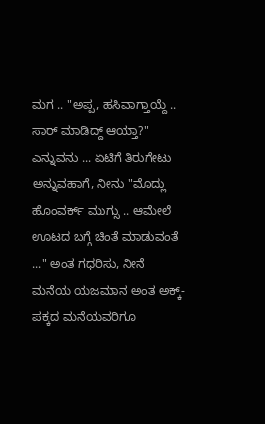ಮಗ .. "ಅಪ್ಪ, ಹಸಿವಾಗ್ತಾಯ್ದೆ .. ಸಾರ್ ಮಾಡಿದ್ದ್ ಆಯ್ತಾ?" ಎನ್ನುವನು ... ಏಟಿಗೆ ತಿರುಗೇಟು ಅನ್ನುವಹಾಗೆ, ನೀನು "ಮೊದ್ಲು ಹೊಂವರ್ಕ್ ಮುಗ್ಸು .. ಆಮೇಲೆ ಊಟದ ಬಗ್ಗೆ ಚಿಂತೆ ಮಾಡುವಂತೆ ..." ಅಂತ ಗಧರಿಸು, ನೀನೆ ಮನೆಯ ಯಜಮಾನ ಅಂತ ಅಕ್ಕ್-ಪಕ್ಕದ ಮನೆಯವರಿಗೂ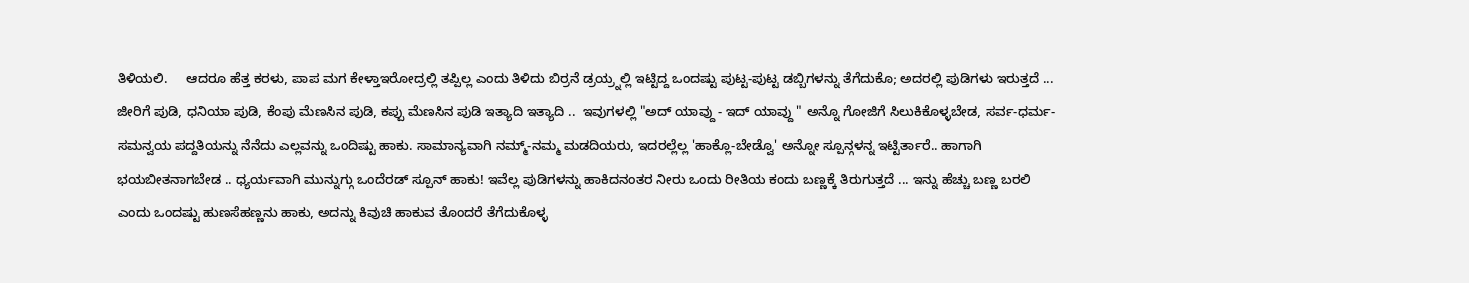ತಿಳಿಯಲಿ.     ಆದರೂ ಹೆತ್ತ ಕರಳು, ಪಾಪ ಮಗ ಕೇಳ್ತಾಇರೋದ್ರಲ್ಲಿ ತಪ್ಪಿಲ್ಲ ಎಂದು ತಿಳಿದು ಬಿರ್ರನೆ ಡ್ರಯ್ರ್ನಲ್ಲಿ ಇಟ್ಟಿದ್ದ ಒಂದಷ್ಟು ಪುಟ್ಟ-ಪುಟ್ಟ ಡಬ್ಬಿಗಳನ್ನು ತೆಗೆದುಕೊ; ಅದರಲ್ಲಿ ಪುಡಿಗಳು ಇರುತ್ತದೆ ... ಜೀರಿಗೆ ಪುಡಿ, ಧನಿಯಾ ಪುಡಿ, ಕೆಂಪು ಮೆಣಸಿನ ಪುಡಿ, ಕಪ್ಪು ಮೆಣಸಿನ ಪುಡಿ ಇತ್ಯಾದಿ ಇತ್ಯಾದಿ ..  ಇವುಗಳಲ್ಲಿ "ಅದ್ ಯಾವ್ದು - ಇದ್ ಯಾವ್ದು " ಅನ್ನೊ ಗೋಜಿಗೆ ಸಿಲುಕಿಕೊಳ್ಳಬೇಡ, ಸರ್ವ-ಧರ್ಮ-ಸಮನ್ವಯ ಪದ್ದತಿಯನ್ನು ನೆನೆದು ಎಲ್ಲವನ್ನು ಒಂದಿಷ್ಟು ಹಾಕು. ಸಾಮಾನ್ಯವಾಗಿ ನಮ್ಮ್-ನಮ್ಮ ಮಡದಿಯರು, ಇದರಲ್ಲೆಲ್ಲ 'ಹಾಕ್ಲೊ-ಬೇಡ್ವೊ' ಅನ್ನೋ ಸ್ಪೂನ್ಗಳನ್ನ ಇಟ್ಟಿರ್ತಾರೆ.. ಹಾಗಾಗಿ ಭಯಬೀತನಾಗಬೇಡ .. ಧ್ಯರ್ಯವಾಗಿ ಮುನ್ನುಗ್ಗು ಒಂದೆರಡ್ ಸ್ಪೂನ್ ಹಾಕು! ಇವೆಲ್ಲ ಪುಡಿಗಳನ್ನು ಹಾಕಿದನಂತರ ನೀರು ಒಂದು ರೀತಿಯ ಕಂದು ಬಣ್ಣಕ್ಕೆ ತಿರುಗುತ್ತದೆ ... ಇನ್ನು ಹೆಚ್ಚು ಬಣ್ಣ ಬರಲಿ ಎಂದು ಒಂದಷ್ಟು ಹುಣಸೆಹಣ್ಣನು ಹಾಕು, ಅದನ್ನು ಕಿವುಚಿ ಹಾಕುವ ತೊಂದರೆ ತೆಗೆದುಕೊಳ್ಳ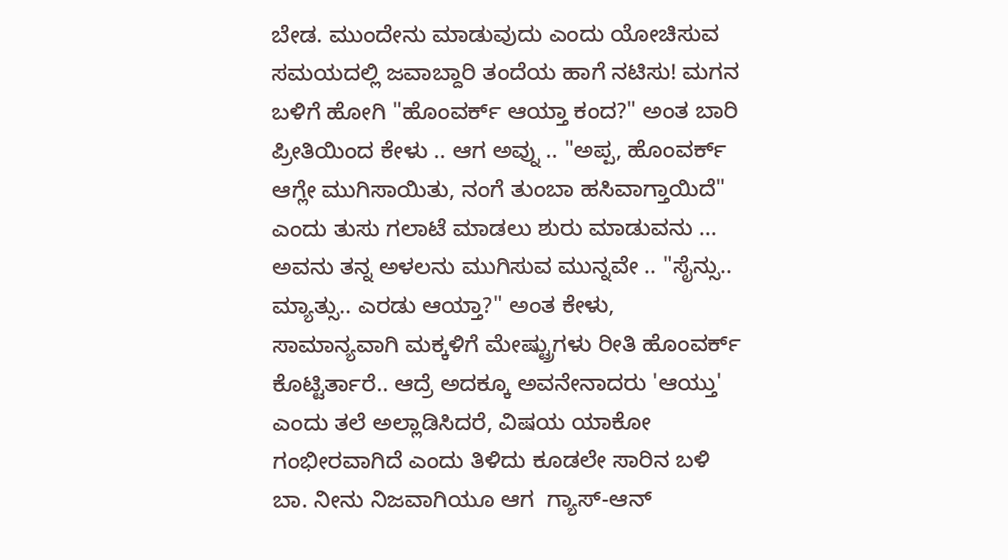ಬೇಡ. ಮುಂದೇನು ಮಾಡುವುದು ಎಂದು ಯೋಚಿಸುವ ಸಮಯದಲ್ಲಿ ಜವಾಬ್ದಾರಿ ತಂದೆಯ ಹಾಗೆ ನಟಿಸು! ಮಗನ ಬಳಿಗೆ ಹೋಗಿ "ಹೊಂವರ್ಕ್ ಆಯ್ತಾ ಕಂದ?" ಅಂತ ಬಾರಿ ಪ್ರೀತಿಯಿಂದ ಕೇಳು .. ಆಗ ಅವ್ನು .. "ಅಪ್ಪ, ಹೊಂವರ್ಕ್ ಆಗ್ಲೇ ಮುಗಿಸಾಯಿತು, ನಂಗೆ ತುಂಬಾ ಹಸಿವಾಗ್ತಾಯಿದೆ" ಎಂದು ತುಸು ಗಲಾಟೆ ಮಾಡಲು ಶುರು ಮಾಡುವನು ... ಅವನು ತನ್ನ ಅಳಲನು ಮುಗಿಸುವ ಮುನ್ನವೇ .. "ಸೈನ್ಸು.. ಮ್ಯಾತ್ಸು.. ಎರಡು ಆಯ್ತಾ?" ಅಂತ ಕೇಳು, ಸಾಮಾನ್ಯವಾಗಿ ಮಕ್ಕಳಿಗೆ ಮೇಷ್ಟ್ರುಗಳು ರೀತಿ ಹೊಂವರ್ಕ್ ಕೊಟ್ಟಿರ್ತಾರೆ.. ಆದ್ರೆ ಅದಕ್ಕೂ ಅವನೇನಾದರು 'ಆಯ್ತು' ಎಂದು ತಲೆ ಅಲ್ಲಾಡಿಸಿದರೆ, ವಿಷಯ ಯಾಕೋ ಗಂಭೀರವಾಗಿದೆ ಎಂದು ತಿಳಿದು ಕೂಡಲೇ ಸಾರಿನ ಬಳಿ ಬಾ. ನೀನು ನಿಜವಾಗಿಯೂ ಆಗ  ಗ್ಯಾಸ್-ಆನ್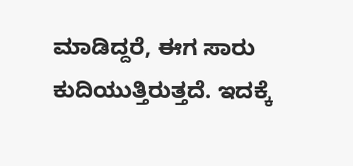ಮಾಡಿದ್ದರೆ, ಈಗ ಸಾರು ಕುದಿಯುತ್ತಿರುತ್ತದೆ. ಇದಕ್ಕೆ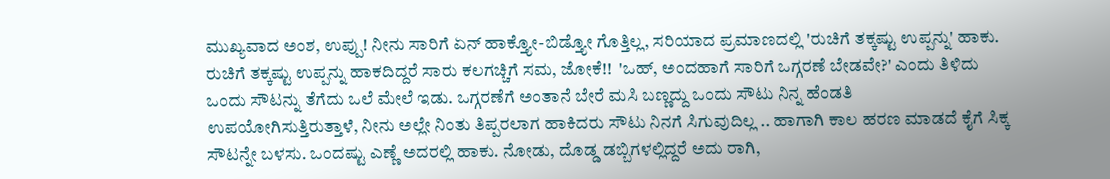ಮುಖ್ಯವಾದ ಅಂಶ, ಉಪ್ಪು! ನೀನು ಸಾರಿಗೆ ಏನ್ ಹಾಕ್ತ್ಯೋ-ಬಿಡ್ತ್ಯೋ ಗೊತ್ತಿಲ್ಲ, ಸರಿಯಾದ ಪ್ರಮಾಣದಲ್ಲಿ 'ರುಚಿಗೆ ತಕ್ಕಷ್ಟು ಉಪ್ಪನ್ನು' ಹಾಕು. ರುಚಿಗೆ ತಕ್ಕಷ್ಟು ಉಪ್ಪನ್ನು ಹಾಕದಿದ್ದರೆ ಸಾರು ಕಲಗಚ್ಚಿಗೆ ಸಮ, ಜೋಕೆ!!  'ಒಹ್, ಅಂದಹಾಗೆ ಸಾರಿಗೆ ಒಗ್ಗರಣೆ ಬೇಡವೇ?' ಎಂದು ತಿಳಿದು ಒಂದು ಸೌಟನ್ನು ತೆಗೆದು ಒಲೆ ಮೇಲೆ ಇಡು. ಒಗ್ಗರಣೆಗೆ ಅಂತಾನೆ ಬೇರೆ ಮಸಿ ಬಣ್ಣದ್ದು ಒಂದು ಸೌಟು ನಿನ್ನ ಹೆಂಡತಿ ಉಪಯೋಗಿಸುತ್ತಿರುತ್ತಾಳೆ, ನೀನು ಅಲ್ಲೇ ನಿಂತು ತಿಪ್ಪರಲಾಗ ಹಾಕಿದರು ಸೌಟು ನಿನಗೆ ಸಿಗುವುದಿಲ್ಲ .. ಹಾಗಾಗಿ ಕಾಲ ಹರಣ ಮಾಡದೆ ಕೈಗೆ ಸಿಕ್ಕ ಸೌಟನ್ನೇ ಬಳಸು. ಒಂದಷ್ಟು ಎಣ್ಣೆ ಅದರಲ್ಲಿ ಹಾಕು. ನೋಡು, ದೊಡ್ಡ ಡಬ್ಬಿಗಳಲ್ಲಿದ್ದರೆ ಅದು ರಾಗಿ,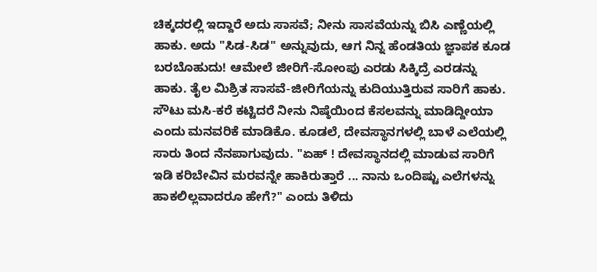ಚಿಕ್ಕದರಲ್ಲಿ ಇದ್ದಾರೆ ಅದು ಸಾಸವೆ; ನೀನು ಸಾಸವೆಯನ್ನು ಬಿಸಿ ಎಣ್ಣೆಯಲ್ಲಿ ಹಾಕು. ಅದು "ಸಿಡ-ಸಿಡ" ಅನ್ನುವುದು, ಆಗ ನಿನ್ನ ಹೆಂಡತಿಯ ಜ್ಞಾಪಕ ಕೂಡ ಬರಬೊಹುದು! ಆಮೇಲೆ ಜೀರಿಗೆ-ಸೋಂಪು ಎರಡು ಸಿಕ್ಕಿದ್ರೆ ಎರಡನ್ನು ಹಾಕು. ತೈಲ ಮಿಶ್ರಿತ ಸಾಸವೆ-ಜೀರಿಗೆಯನ್ನು ಕುದಿಯುತ್ತಿರುವ ಸಾರಿಗೆ ಹಾಕು. ಸೌಟು ಮಸಿ-ಕರೆ ಕಟ್ಟಿದರೆ ನೀನು ನಿಷ್ಠೆಯಿಂದ ಕೆಸಲವನ್ನು ಮಾಡಿದ್ದೀಯಾ ಎಂದು ಮನವರಿಕೆ ಮಾಡಿಕೊ. ಕೂಡಲೆ, ದೇವಸ್ಥಾನಗಳಲ್ಲಿ ಬಾಳೆ ಎಲೆಯಲ್ಲಿ ಸಾರು ತಿಂದ ನೆನಪಾಗುವುದು. "ಏಹ್ ! ದೇವಸ್ಥಾನದಲ್ಲಿ ಮಾಡುವ ಸಾರಿಗೆ ಇಡಿ ಕರಿಬೇವಿನ ಮರವನ್ನೇ ಹಾಕಿರುತ್ತಾರೆ ... ನಾನು ಒಂದಿಷ್ಟು ಎಲೆಗಳನ್ನು ಹಾಕಲಿಲ್ಲವಾದರೂ ಹೇಗೆ?" ಎಂದು ತಿಳಿದು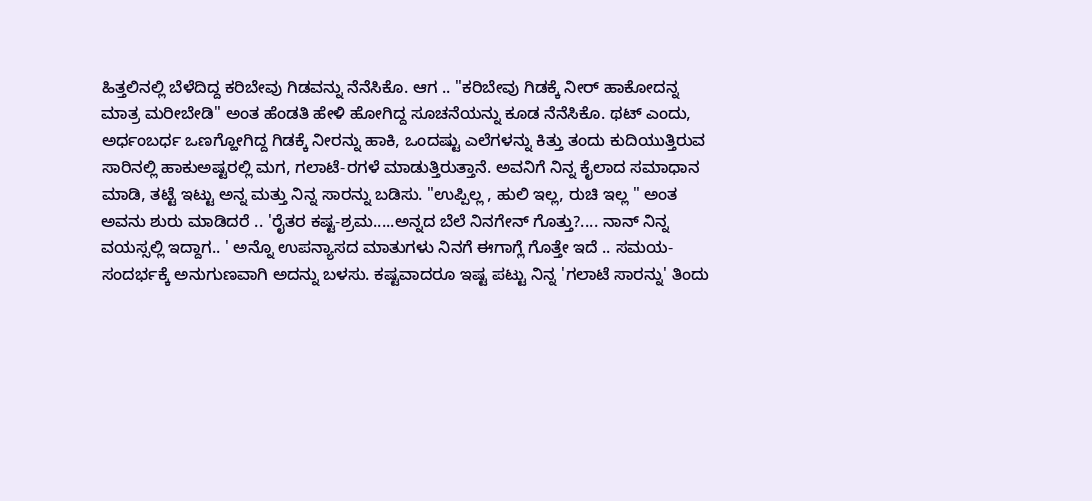ಹಿತ್ತಲಿನಲ್ಲಿ ಬೆಳೆದಿದ್ದ ಕರಿಬೇವು ಗಿಡವನ್ನು ನೆನೆಸಿಕೊ. ಆಗ .. "ಕರಿಬೇವು ಗಿಡಕ್ಕೆ ನೀರ್ ಹಾಕೋದನ್ನ ಮಾತ್ರ ಮರೀಬೇಡಿ" ಅಂತ ಹೆಂಡತಿ ಹೇಳಿ ಹೋಗಿದ್ದ ಸೂಚನೆಯನ್ನು ಕೂಡ ನೆನೆಸಿಕೊ. ಥಟ್ ಎಂದು, ಅರ್ಧಂಬರ್ಧ ಒಣಗ್ಹೋಗಿದ್ದ ಗಿಡಕ್ಕೆ ನೀರನ್ನು ಹಾಕಿ, ಒಂದಷ್ಟು ಎಲೆಗಳನ್ನು ಕಿತ್ತು ತಂದು ಕುದಿಯುತ್ತಿರುವ ಸಾರಿನಲ್ಲಿ ಹಾಕುಅಷ್ಟರಲ್ಲಿ ಮಗ, ಗಲಾಟೆ-ರಗಳೆ ಮಾಡುತ್ತಿರುತ್ತಾನೆ. ಅವನಿಗೆ ನಿನ್ನ ಕೈಲಾದ ಸಮಾಧಾನ ಮಾಡಿ, ತಟ್ಟೆ ಇಟ್ಟು ಅನ್ನ ಮತ್ತು ನಿನ್ನ ಸಾರನ್ನು ಬಡಿಸು. "ಉಪ್ಪಿಲ್ಲ , ಹುಲಿ ಇಲ್ಲ, ರುಚಿ ಇಲ್ಲ " ಅಂತ ಅವನು ಶುರು ಮಾಡಿದರೆ .. 'ರೈತರ ಕಷ್ಟ-ಶ್ರಮ.....ಅನ್ನದ ಬೆಲೆ ನಿನಗೇನ್ ಗೊತ್ತು?.... ನಾನ್ ನಿನ್ನ ವಯಸ್ಸಲ್ಲಿ ಇದ್ದಾಗ.. ' ಅನ್ನೊ ಉಪನ್ಯಾಸದ ಮಾತುಗಳು ನಿನಗೆ ಈಗಾಗ್ಲೆ ಗೊತ್ತೇ ಇದೆ .. ಸಮಯ-ಸಂದರ್ಭಕ್ಕೆ ಅನುಗುಣವಾಗಿ ಅದನ್ನು ಬಳಸು. ಕಷ್ಟವಾದರೂ ಇಷ್ಟ ಪಟ್ಟು ನಿನ್ನ 'ಗಲಾಟೆ ಸಾರನ್ನು' ತಿಂದು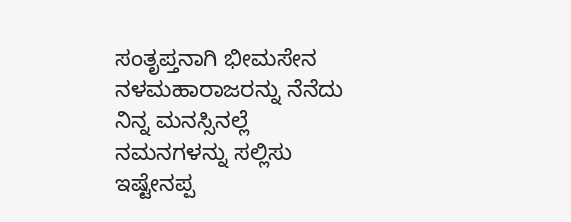ಸಂತೃಪ್ತನಾಗಿ ಭೀಮಸೇನ ನಳಮಹಾರಾಜರನ್ನು ನೆನೆದು ನಿನ್ನ ಮನಸ್ಸಿನಲ್ಲೆ ನಮನಗಳನ್ನು ಸಲ್ಲಿಸು
ಇಷ್ಟೇನಪ್ಪ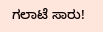ಗಲಾಟೆ ಸಾರು!